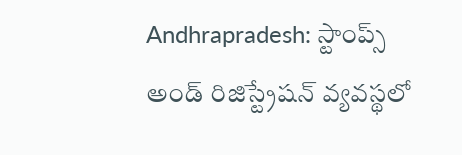Andhrapradesh: స్టాంప్స్ అండ్ రిజిస్ట్రేషన్ వ్యవస్థలో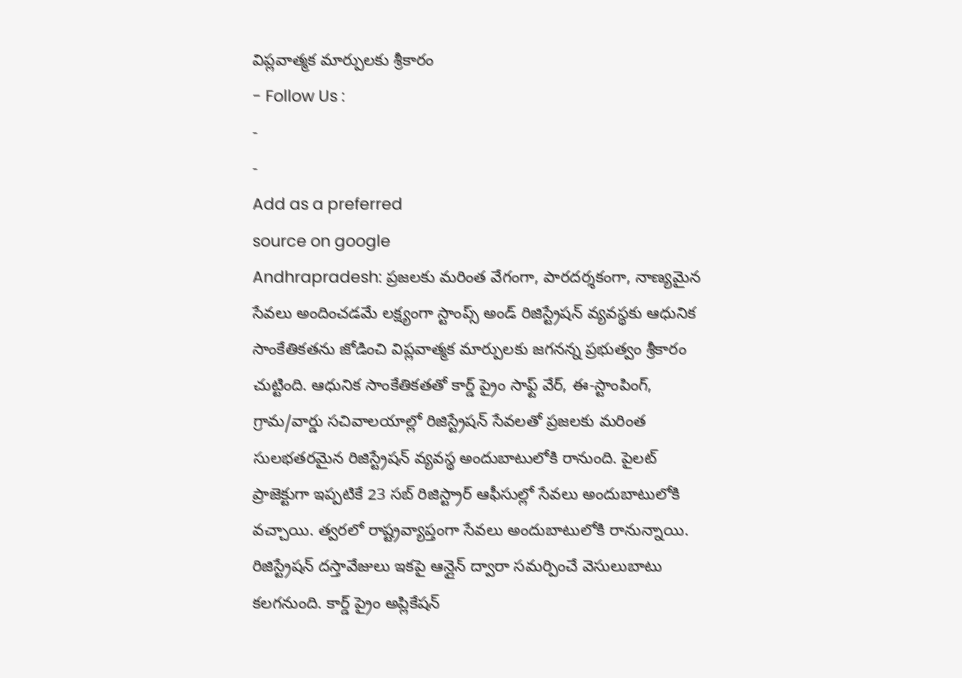విప్లవాత్మక మార్పులకు శ్రీకారం
- Follow Us :
-
-
Add as a preferred
source on google
Andhrapradesh: ప్రజలకు మరింత వేగంగా, పారదర్శకంగా, నాణ్యమైన సేవలు అందించడమే లక్ష్యంగా స్టాంప్స్ అండ్ రిజిస్ట్రేషన్ వ్యవస్థకు ఆధునిక సాంకేతికతను జోడించి విప్లవాత్మక మార్పులకు జగనన్న ప్రభుత్వం శ్రీకారం చుట్టింది. ఆధునిక సాంకేతికతతో కార్డ్ ప్రైం సాఫ్ట్ వేర్, ఈ-స్టాంపింగ్, గ్రామ/వార్డు సచివాలయాల్లో రిజిస్ట్రేషన్ సేవలతో ప్రజలకు మరింత సులభతరమైన రిజిస్ట్రేషన్ వ్యవస్థ అందుబాటులోకి రానుంది. పైలట్ ప్రాజెక్టుగా ఇప్పటికే 23 సబ్ రిజిస్ట్రార్ ఆఫీసుల్లో సేవలు అందుబాటులోకి వచ్చాయి. త్వరలో రాష్ట్రవ్యాప్తంగా సేవలు అందుబాటులోకి రానున్నాయి. రిజిస్ట్రేషన్ దస్తావేజులు ఇకపై ఆన్లైన్ ద్వారా సమర్పించే వెసులుబాటు కలగనుంది. కార్డ్ ప్రైం అప్లికేషన్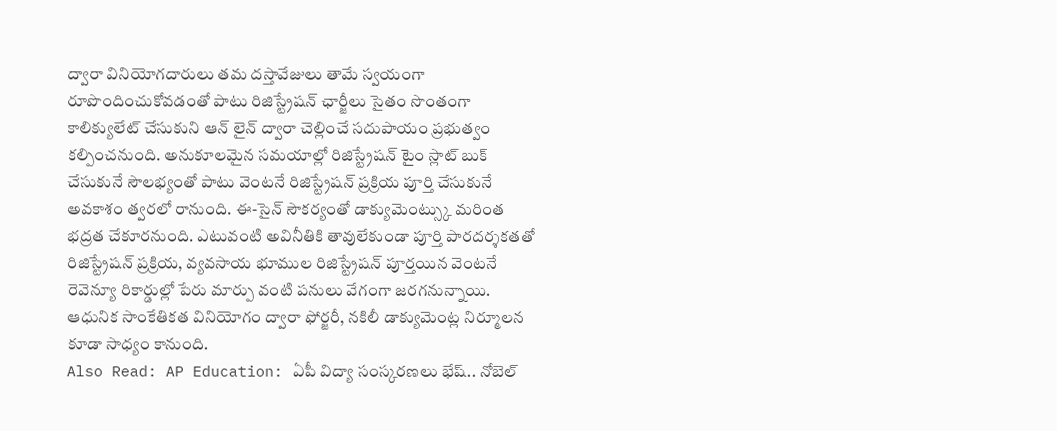ద్వారా వినియోగదారులు తమ దస్తావేజులు తామే స్వయంగా రూపొందించుకోవడంతో పాటు రిజిస్ట్రేషన్ ఛార్జీలు సైతం సొంతంగా కాలిక్యులేట్ చేసుకుని ఆన్ లైన్ ద్వారా చెల్లించే సదుపాయం ప్రభుత్వం కల్పించనుంది. అనుకూలమైన సమయాల్లో రిజిస్ట్రేషన్ టైం స్లాట్ బుక్ చేసుకునే సౌలభ్యంతో పాటు వెంటనే రిజిస్ట్రేషన్ ప్రక్రియ పూర్తి చేసుకునే అవకాశం త్వరలో రానుంది. ఈ-సైన్ సౌకర్యంతో డాక్యుమెంట్స్కు మరింత భద్రత చేకూరనుంది. ఎటువంటి అవినీతికి తావులేకుండా పూర్తి పారదర్శకతతో రిజిస్ట్రేషన్ ప్రక్రియ, వ్యవసాయ భూముల రిజిస్ట్రేషన్ పూర్తయిన వెంటనే రెవెన్యూ రికార్డుల్లో పేరు మార్పు వంటి పనులు వేగంగా జరగనున్నాయి. ఆధునిక సాంకేతికత వినియోగం ద్వారా ఫోర్జరీ, నకిలీ డాక్యుమెంట్ల నిర్మూలన కూడా సాధ్యం కానుంది.
Also Read: AP Education: ఏపీ విద్యా సంస్కరణలు భేష్.. నోబెల్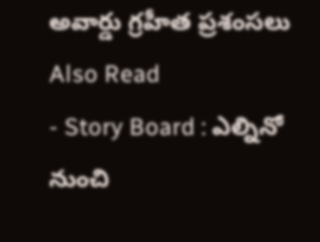అవార్డు గ్రహీత ప్రశంసలు
Also Read
- Story Board : ఎల్నినో నుంచి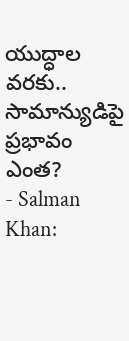యుద్ధాల వరకు.. సామాన్యుడిపై ప్రభావం ఎంత?
- Salman Khan: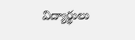విద్యార్థులు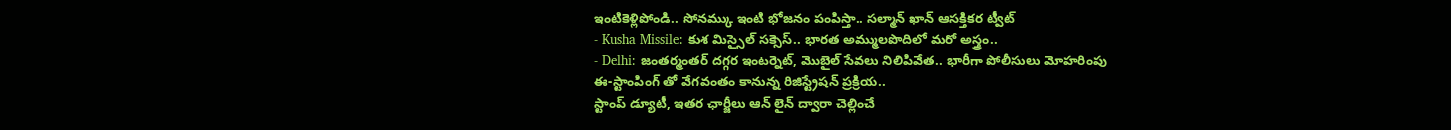ఇంటికెళ్లిపోండి.. సోనమ్కు ఇంటి భోజనం పంపిస్తా.. సల్మాన్ ఖాన్ ఆసక్తికర ట్వీట్
- Kusha Missile: కుశ మిస్సైల్ సక్సెస్.. భారత అమ్ములపొదిలో మరో అస్త్రం..
- Delhi: జంతర్మంతర్ దగ్గర ఇంటర్నెట్, మొబైల్ సేవలు నిలిపివేత.. భారీగా పోలీసులు మోహరింపు
ఈ-స్టాంపింగ్ తో వేగవంతం కానున్న రిజిస్ట్రేషన్ ప్రక్రియ..
స్టాంప్ డ్యూటీ, ఇతర ఛార్జీలు ఆన్ లైన్ ద్వారా చెల్లించే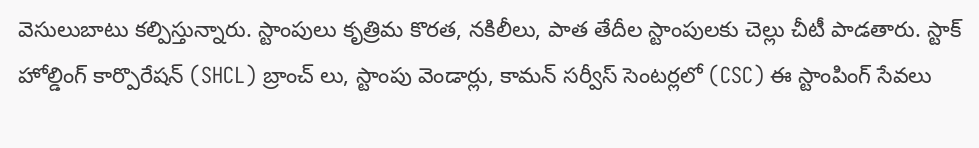వెసులుబాటు కల్పిస్తున్నారు. స్టాంపులు కృత్రిమ కొరత, నకిలీలు, పాత తేదీల స్టాంపులకు చెల్లు చీటీ పాడతారు. స్టాక్ హోల్డింగ్ కార్పొరేషన్ (SHCL) బ్రాంచ్ లు, స్టాంపు వెండార్లు, కామన్ సర్వీస్ సెంటర్లలో (CSC) ఈ స్టాంపింగ్ సేవలు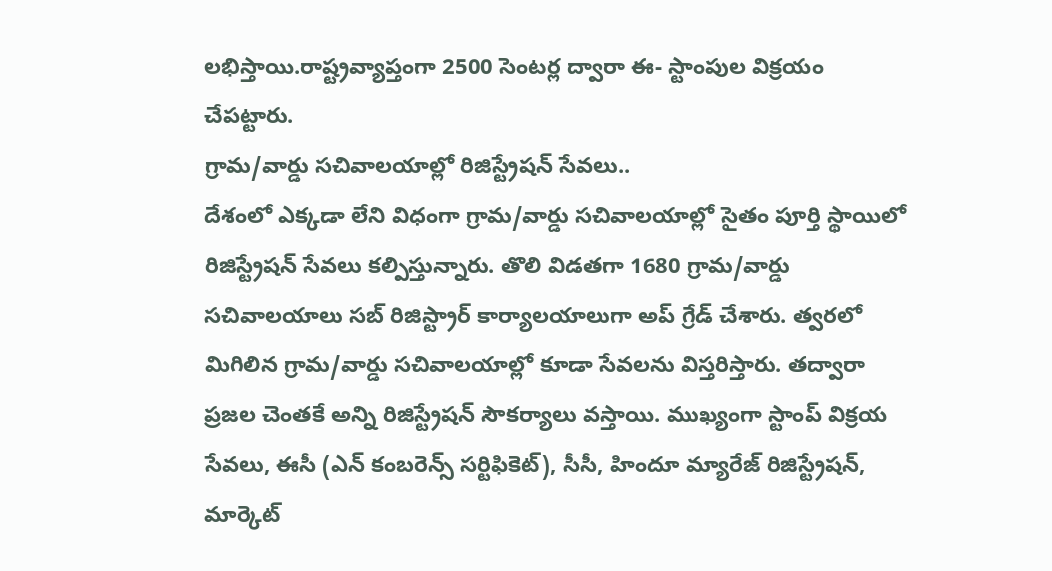లభిస్తాయి.రాష్ట్రవ్యాప్తంగా 2500 సెంటర్ల ద్వారా ఈ- స్టాంపుల విక్రయం చేపట్టారు.
గ్రామ/వార్డు సచివాలయాల్లో రిజిస్ట్రేషన్ సేవలు..
దేశంలో ఎక్కడా లేని విధంగా గ్రామ/వార్డు సచివాలయాల్లో సైతం పూర్తి స్థాయిలో రిజిస్ట్రేషన్ సేవలు కల్పిస్తున్నారు. తొలి విడతగా 1680 గ్రామ/వార్డు సచివాలయాలు సబ్ రిజిస్ట్రార్ కార్యాలయాలుగా అప్ గ్రేడ్ చేశారు. త్వరలో మిగిలిన గ్రామ/వార్డు సచివాలయాల్లో కూడా సేవలను విస్తరిస్తారు. తద్వారా ప్రజల చెంతకే అన్ని రిజిస్ట్రేషన్ సౌకర్యాలు వస్తాయి. ముఖ్యంగా స్టాంప్ విక్రయ సేవలు, ఈసీ (ఎన్ కంబరెన్స్ సర్టిఫికెట్), సీసీ, హిందూ మ్యారేజ్ రిజిస్ట్రేషన్, మార్కెట్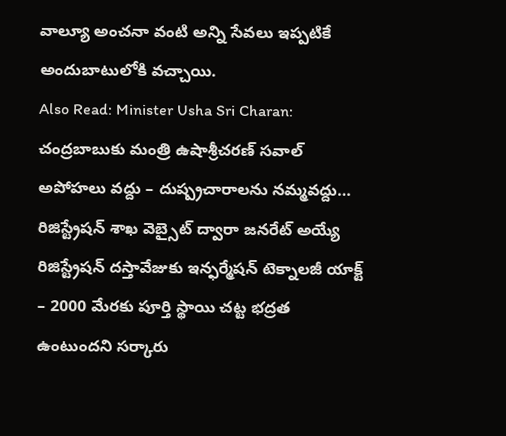వాల్యూ అంచనా వంటి అన్ని సేవలు ఇప్పటికే అందుబాటులోకి వచ్చాయి.
Also Read: Minister Usha Sri Charan: చంద్రబాబుకు మంత్రి ఉషాశ్రీచరణ్ సవాల్
అపోహలు వద్దు – దుష్ప్రచారాలను నమ్మవద్దు…
రిజిస్ట్రేషన్ శాఖ వెబ్సైట్ ద్వారా జనరేట్ అయ్యే రిజిస్ట్రేషన్ దస్తావేజుకు ఇన్ఫర్మేషన్ టెక్నాలజీ యాక్ట్ – 2000 మేరకు పూర్తి స్థాయి చట్ట భద్రత ఉంటుందని సర్కారు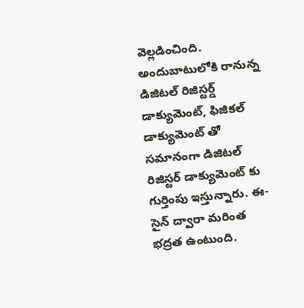వెల్లడించింది. అందుబాటులోకి రానున్న డిజిటల్ రిజిస్టర్డ్ డాక్యుమెంట్, ఫిజికల్ డాక్యుమెంట్ తో సమానంగా డిజిటల్ రిజిస్టర్ డాక్యుమెంట్ కు గుర్తింపు ఇస్తున్నారు. ఈ-సైన్ ద్వారా మరింత భద్రత ఉంటుంది.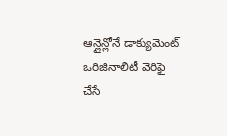ఆన్లైన్లోనే డాక్యుమెంట్ ఒరిజినాలిటీ వెరిఫై చేసే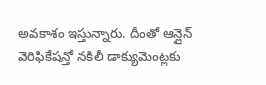అవకాశం ఇస్తున్నారు. దీంతో ఆన్లైన్ వెరిఫికేషన్తో నకిలీ డాక్యుమెంట్లకు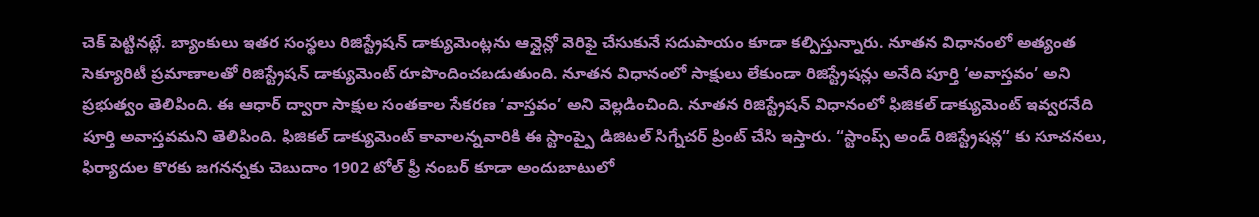చెక్ పెట్టినట్లే. బ్యాంకులు ఇతర సంస్థలు రిజిస్ట్రేషన్ డాక్యుమెంట్లను ఆన్లైన్లో వెరిఫై చేసుకునే సదుపాయం కూడా కల్పిస్తున్నారు. నూతన విధానంలో అత్యంత సెక్యూరిటీ ప్రమాణాలతో రిజిస్ట్రేషన్ డాక్యుమెంట్ రూపొందించబడుతుంది. నూతన విధానంలో సాక్షులు లేకుండా రిజిస్ట్రేషన్లు అనేది పూర్తి ‘అవాస్తవం’ అని ప్రభుత్వం తెలిపింది. ఈ ఆధార్ ద్వారా సాక్షుల సంతకాల సేకరణ ‘వాస్తవం’ అని వెల్లడించింది. నూతన రిజిస్ట్రేషన్ విధానంలో ఫిజికల్ డాక్యుమెంట్ ఇవ్వరనేది పూర్తి అవాస్తవమని తెలిపింది. ఫిజికల్ డాక్యుమెంట్ కావాలన్నవారికి ఈ స్టాంప్పై డిజిటల్ సిగ్నేచర్ ప్రింట్ చేసి ఇస్తారు. “స్టాంప్స్ అండ్ రిజిస్ట్రేషన్ల” కు సూచనలు, ఫిర్యాదుల కొరకు జగనన్నకు చెబుదాం 1902 టోల్ ఫ్రీ నంబర్ కూడా అందుబాటులో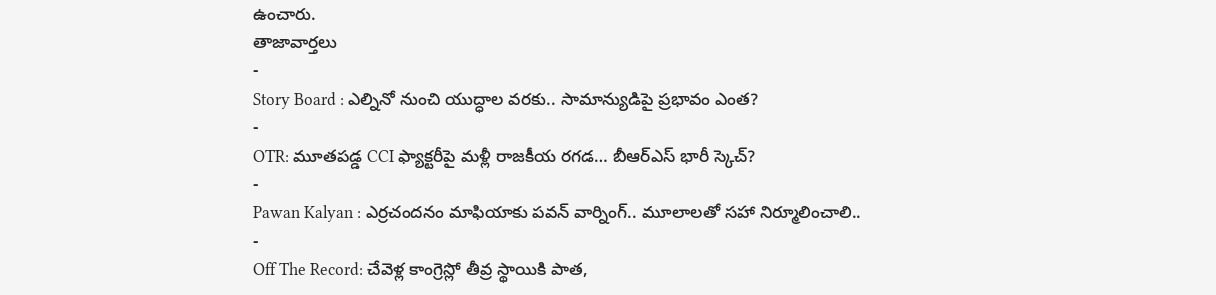ఉంచారు.
తాజావార్తలు
-
Story Board : ఎల్నినో నుంచి యుద్ధాల వరకు.. సామాన్యుడిపై ప్రభావం ఎంత?
-
OTR: మూతపడ్డ CCI ఫ్యాక్టరీపై మళ్లీ రాజకీయ రగడ… బీఆర్ఎస్ భారీ స్కెచ్?
-
Pawan Kalyan : ఎర్రచందనం మాఫియాకు పవన్ వార్నింగ్.. మూలాలతో సహా నిర్మూలించాలి..
-
Off The Record: చేవెళ్ల కాంగ్రెస్లో తీవ్ర స్థాయికి పాత,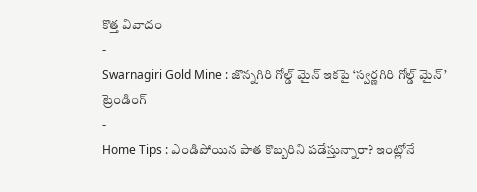కొత్త వివాదం
-
Swarnagiri Gold Mine : జొన్నగిరి గోల్డ్ మైన్ ఇకపై ‘స్వర్ణగిరి గోల్డ్ మైన్’
ట్రెండింగ్
-
Home Tips : ఎండిపోయిన పాత కొబ్బరిని పడేస్తున్నారా? ఇంట్లోనే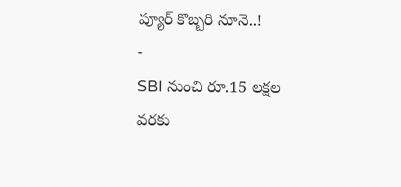ప్యూర్ కొబ్బరి నూనె..!
-
SBI నుంచి రూ.15 లక్షల వరకు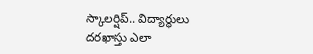స్కాలర్షిప్.. విద్యార్థులు దరఖాస్తు ఎలా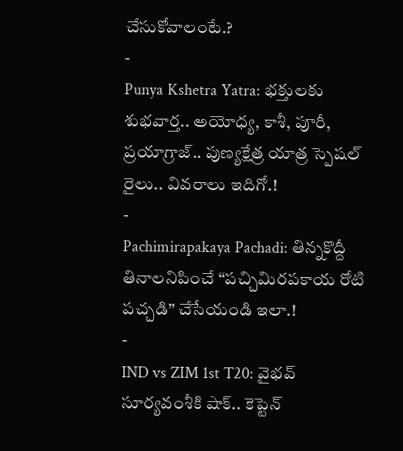చేసుకోవాలంటే.?
-
Punya Kshetra Yatra: భక్తులకు శుభవార్త.. అయోధ్య, కాశీ, పూరీ, ప్రయాగ్రాజ్.. పుణ్యక్షేత్ర యాత్ర స్పెషల్ రైలు.. వివరాలు ఇదిగో.!
-
Pachimirapakaya Pachadi: తిన్నకొద్దీ తినాలనిపించే “పచ్చిమిరపకాయ రోటి పచ్చడి” చేసేయండి ఇలా.!
-
IND vs ZIM 1st T20: వైభవ్ సూర్యవంశీకి షాక్.. కెప్టెన్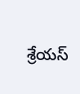శ్రేయస్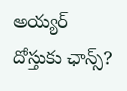అయ్యర్ దోస్తుకు ఛాన్స్?